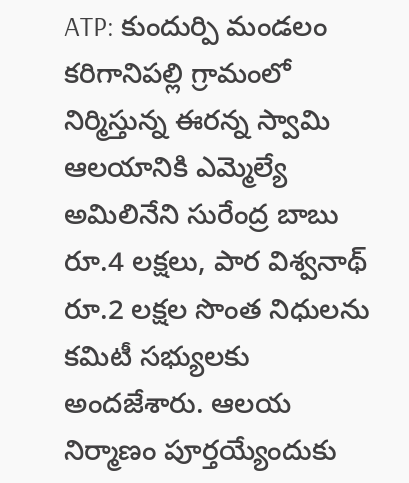ATP: కుందుర్పి మండలం కరిగానిపల్లి గ్రామంలో నిర్మిస్తున్న ఈరన్న స్వామి ఆలయానికి ఎమ్మెల్యే అమిలినేని సురేంద్ర బాబు రూ.4 లక్షలు, పార విశ్వనాథ్ రూ.2 లక్షల సొంత నిధులను కమిటీ సభ్యులకు అందజేశారు. ఆలయ నిర్మాణం పూర్తయ్యేందుకు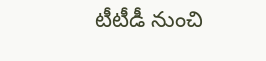టీటీడీ నుంచి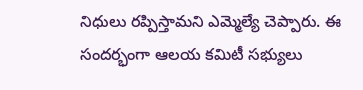నిధులు రప్పిస్తామని ఎమ్మెల్యే చెప్పారు. ఈ సందర్భంగా ఆలయ కమిటీ సభ్యులు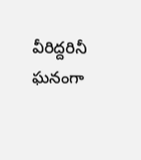వీరిద్దరినీ ఘనంగా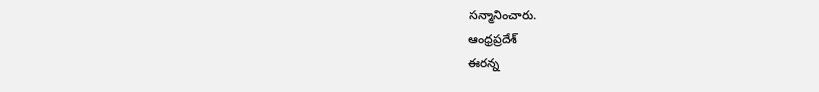సన్మానించారు.
ఆంధ్రప్రదేశ్
ఈరన్న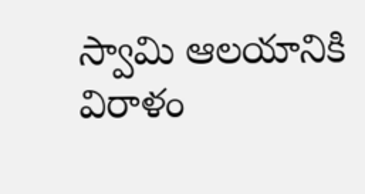స్వామి ఆలయానికి విరాళం